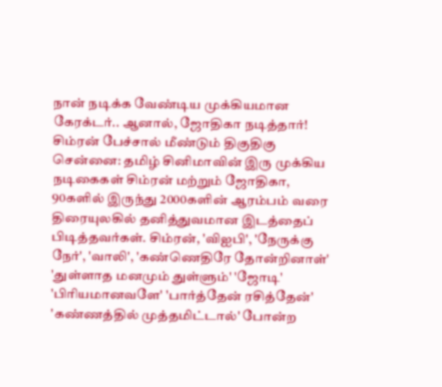நான் நடிக்க வேண்டிய முக்கியமான கேரக்டர்.. ஆனால், ஜோதிகா நடித்தார்! சிம்ரன் பேச்சால் மீண்டும் திகுதிகு
சென்னை: தமிழ் சினிமாவின் இரு முக்கிய நடிகைகள் சிம்ரன் மற்றும் ஜோதிகா, 90களில் இருந்து 2000களின் ஆரம்பம் வரை திரையுலகில் தனித்துவமான இடத்தைப் பிடித்தவர்கள். சிம்ரன், 'விஐபி', 'நேருக்கு நேர்', 'வாலி', 'கண்ணெதிரே தோன்றினாள்' 'துள்ளாத மனமும் துள்ளும்' 'ஜோடி' 'பிரியமானவளே' 'பார்த்தேன் ரசித்தேன்' 'கண்ணத்தில் முத்தமிட்டால்' போன்ற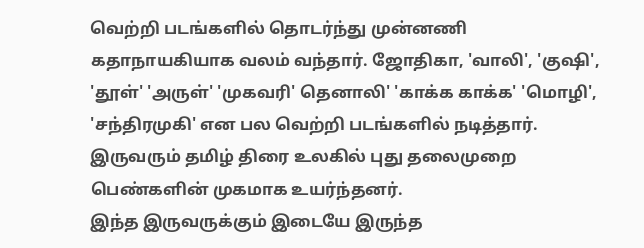வெற்றி படங்களில் தொடர்ந்து முன்னணி கதாநாயகியாக வலம் வந்தார். ஜோதிகா, 'வாலி', 'குஷி', 'தூள்' 'அருள்' 'முகவரி' தெனாலி' 'காக்க காக்க' 'மொழி', 'சந்திரமுகி' என பல வெற்றி படங்களில் நடித்தார். இருவரும் தமிழ் திரை உலகில் புது தலைமுறை பெண்களின் முகமாக உயர்ந்தனர்.
இந்த இருவருக்கும் இடையே இருந்த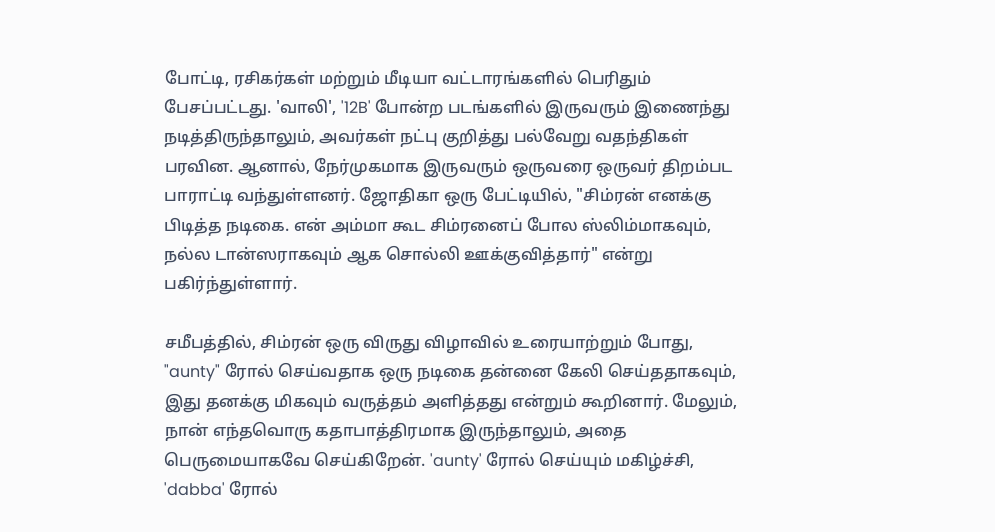போட்டி, ரசிகர்கள் மற்றும் மீடியா வட்டாரங்களில் பெரிதும் பேசப்பட்டது. 'வாலி', '12B' போன்ற படங்களில் இருவரும் இணைந்து நடித்திருந்தாலும், அவர்கள் நட்பு குறித்து பல்வேறு வதந்திகள் பரவின. ஆனால், நேர்முகமாக இருவரும் ஒருவரை ஒருவர் திறம்பட பாராட்டி வந்துள்ளனர். ஜோதிகா ஒரு பேட்டியில், "சிம்ரன் எனக்கு பிடித்த நடிகை. என் அம்மா கூட சிம்ரனைப் போல ஸ்லிம்மாகவும், நல்ல டான்ஸராகவும் ஆக சொல்லி ஊக்குவித்தார்" என்று பகிர்ந்துள்ளார்.

சமீபத்தில், சிம்ரன் ஒரு விருது விழாவில் உரையாற்றும் போது, "aunty" ரோல் செய்வதாக ஒரு நடிகை தன்னை கேலி செய்ததாகவும், இது தனக்கு மிகவும் வருத்தம் அளித்தது என்றும் கூறினார். மேலும், நான் எந்தவொரு கதாபாத்திரமாக இருந்தாலும், அதை பெருமையாகவே செய்கிறேன். 'aunty' ரோல் செய்யும் மகிழ்ச்சி, 'dabba' ரோல்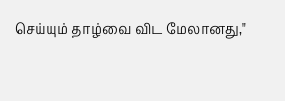செய்யும் தாழ்வை விட மேலானது,"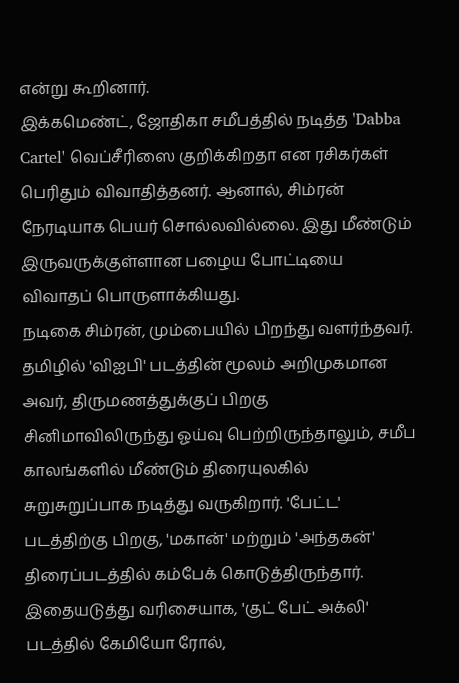என்று கூறினார்.
இக்கமெண்ட், ஜோதிகா சமீபத்தில் நடித்த 'Dabba Cartel' வெப்சீரிஸை குறிக்கிறதா என ரசிகர்கள் பெரிதும் விவாதித்தனர். ஆனால், சிம்ரன் நேரடியாக பெயர் சொல்லவில்லை. இது மீண்டும் இருவருக்குள்ளான பழைய போட்டியை விவாதப் பொருளாக்கியது.
நடிகை சிம்ரன், மும்பையில் பிறந்து வளர்ந்தவர். தமிழில் 'விஐபி' படத்தின் மூலம் அறிமுகமான அவர், திருமணத்துக்குப் பிறகு சினிமாவிலிருந்து ஓய்வு பெற்றிருந்தாலும், சமீப காலங்களில் மீண்டும் திரையுலகில் சுறுசுறுப்பாக நடித்து வருகிறார். 'பேட்ட' படத்திற்கு பிறகு, 'மகான்' மற்றும் 'அந்தகன்' திரைப்படத்தில் கம்பேக் கொடுத்திருந்தார். இதையடுத்து வரிசையாக, 'குட் பேட் அக்லி' படத்தில் கேமியோ ரோல்,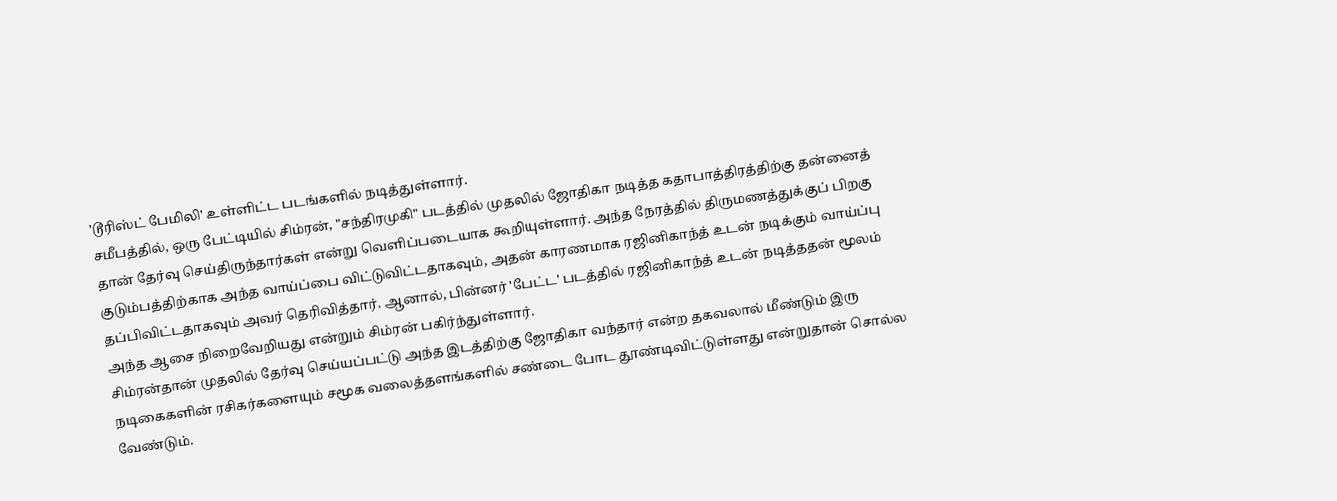'டூரிஸ்ட் பேமிலி' உள்ளிட்ட படங்களில் நடித்துள்ளார்.
சமீபத்தில், ஒரு பேட்டியில் சிம்ரன், "சந்திரமுகி" படத்தில் முதலில் ஜோதிகா நடித்த கதாபாத்திரத்திற்கு தன்னைத் தான் தேர்வு செய்திருந்தார்கள் என்று வெளிப்படையாக கூறியுள்ளார். அந்த நேரத்தில் திருமணத்துக்குப் பிறகு குடும்பத்திற்காக அந்த வாய்ப்பை விட்டுவிட்டதாகவும், அதன் காரணமாக ரஜினிகாந்த் உடன் நடிக்கும் வாய்ப்பு தப்பிவிட்டதாகவும் அவர் தெரிவித்தார். ஆனால், பின்னர் 'பேட்ட' படத்தில் ரஜினிகாந்த் உடன் நடித்ததன் மூலம் அந்த ஆசை நிறைவேறியது என்றும் சிம்ரன் பகிர்ந்துள்ளார்.
சிம்ரன்தான் முதலில் தேர்வு செய்யப்பட்டு அந்த இடத்திற்கு ஜோதிகா வந்தார் என்ற தகவலால் மீண்டும் இரு நடிகைகளின் ரசிகர்களையும் சமூக வலைத்தளங்களில் சண்டை போட தூண்டிவிட்டுள்ளது என்றுதான் சொல்ல வேண்டும்.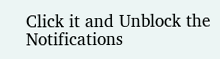Click it and Unblock the Notifications